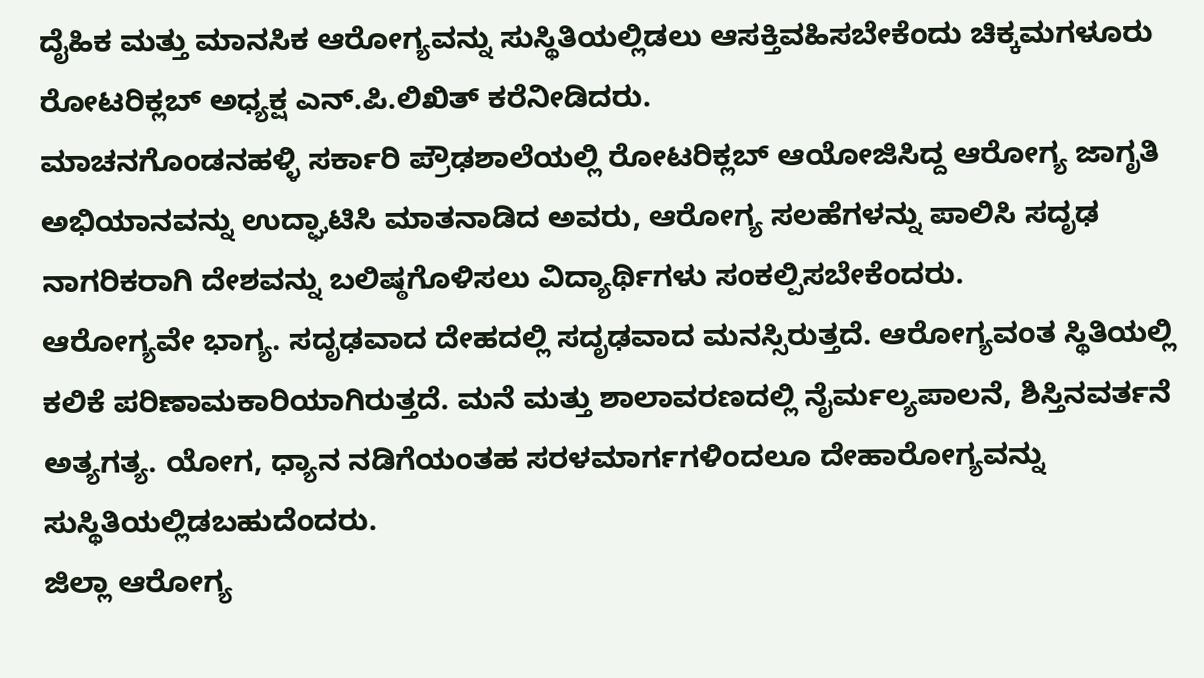ದೈಹಿಕ ಮತ್ತು ಮಾನಸಿಕ ಆರೋಗ್ಯವನ್ನು ಸುಸ್ಥಿತಿಯಲ್ಲಿಡಲು ಆಸಕ್ತಿವಹಿಸಬೇಕೆಂದು ಚಿಕ್ಕಮಗಳೂರು ರೋಟರಿಕ್ಲಬ್ ಅಧ್ಯಕ್ಷ ಎನ್.ಪಿ.ಲಿಖಿತ್ ಕರೆನೀಡಿದರು.
ಮಾಚನಗೊಂಡನಹಳ್ಳಿ ಸರ್ಕಾರಿ ಪ್ರೌಢಶಾಲೆಯಲ್ಲಿ ರೋಟರಿಕ್ಲಬ್ ಆಯೋಜಿಸಿದ್ದ ಆರೋಗ್ಯ ಜಾಗೃತಿ ಅಭಿಯಾನವನ್ನು ಉದ್ಘಾಟಿಸಿ ಮಾತನಾಡಿದ ಅವರು, ಆರೋಗ್ಯ ಸಲಹೆಗಳನ್ನು ಪಾಲಿಸಿ ಸದೃಢ ನಾಗರಿಕರಾಗಿ ದೇಶವನ್ನು ಬಲಿಷ್ಠಗೊಳಿಸಲು ವಿದ್ಯಾರ್ಥಿಗಳು ಸಂಕಲ್ಪಿಸಬೇಕೆಂದರು.
ಆರೋಗ್ಯವೇ ಭಾಗ್ಯ. ಸದೃಢವಾದ ದೇಹದಲ್ಲಿ ಸದೃಢವಾದ ಮನಸ್ಸಿರುತ್ತದೆ. ಆರೋಗ್ಯವಂತ ಸ್ಥಿತಿಯಲ್ಲಿ ಕಲಿಕೆ ಪರಿಣಾಮಕಾರಿಯಾಗಿರುತ್ತದೆ. ಮನೆ ಮತ್ತು ಶಾಲಾವರಣದಲ್ಲಿ ನೈರ್ಮಲ್ಯಪಾಲನೆ, ಶಿಸ್ತಿನವರ್ತನೆ ಅತ್ಯಗತ್ಯ. ಯೋಗ, ಧ್ಯಾನ ನಡಿಗೆಯಂತಹ ಸರಳಮಾರ್ಗಗಳಿಂದಲೂ ದೇಹಾರೋಗ್ಯವನ್ನು ಸುಸ್ಥಿತಿಯಲ್ಲಿಡಬಹುದೆಂದರು.
ಜಿಲ್ಲಾ ಆರೋಗ್ಯ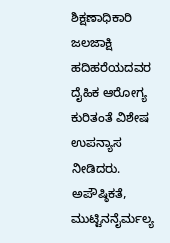ಶಿಕ್ಷಣಾಧಿಕಾರಿ ಜಲಜಾಕ್ಷಿ ಹದಿಹರೆಯದವರ ದೈಹಿಕ ಆರೋಗ್ಯ ಕುರಿತಂತೆ ವಿಶೇಷ ಉಪನ್ಯಾಸ ನೀಡಿದರು. ಅಪೌಷ್ಠಿಕತೆ, ಮುಟ್ಟಿನನೈರ್ಮಲ್ಯ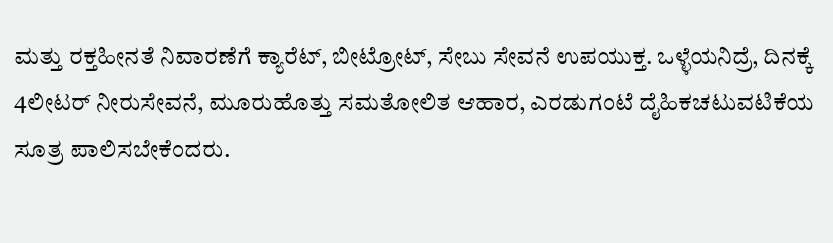ಮತ್ತು ರಕ್ತಹೀನತೆ ನಿವಾರಣೆಗೆ ಕ್ಯಾರೆಟ್, ಬೀಟ್ರೋಟ್, ಸೇಬು ಸೇವನೆ ಉಪಯುಕ್ತ. ಒಳ್ಳೆಯನಿದ್ರೆ, ದಿನಕ್ಕೆ 4ಲೀಟರ್ ನೀರುಸೇವನೆ, ಮೂರುಹೊತ್ತು ಸಮತೋಲಿತ ಆಹಾರ, ಎರಡುಗಂಟೆ ದೈಹಿಕಚಟುವಟಿಕೆಯ ಸೂತ್ರ ಪಾಲಿಸಬೇಕೆಂದರು.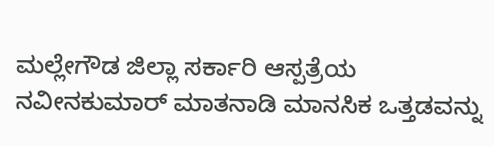ಮಲ್ಲೇಗೌಡ ಜಿಲ್ಲಾ ಸರ್ಕಾರಿ ಆಸ್ಪತ್ರೆಯ ನವೀನಕುಮಾರ್ ಮಾತನಾಡಿ ಮಾನಸಿಕ ಒತ್ತಡವನ್ನು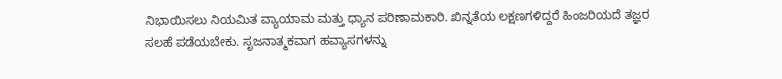ನಿಭಾಯಿಸಲು ನಿಯಮಿತ ವ್ಯಾಯಾಮ ಮತ್ತು ಧ್ಯಾನ ಪರಿಣಾಮಕಾರಿ. ಖಿನ್ನತೆಯ ಲಕ್ಷಣಗಳಿದ್ದರೆ ಹಿಂಜರಿಯದೆ ತಜ್ಞರ ಸಲಹೆ ಪಡೆಯಬೇಕು. ಸೃಜನಾತ್ಮಕವಾಗ ಹವ್ಯಾಸಗಳನ್ನು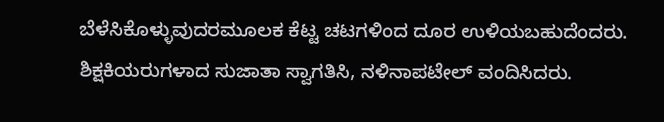ಬೆಳೆಸಿಕೊಳ್ಳುವುದರಮೂಲಕ ಕೆಟ್ಟ ಚಟಗಳಿಂದ ದೂರ ಉಳಿಯಬಹುದೆಂದರು.
ಶಿಕ್ಷಕಿಯರುಗಳಾದ ಸುಜಾತಾ ಸ್ವಾಗತಿಸಿ, ನಳಿನಾಪಟೇಲ್ ವಂದಿಸಿದರು.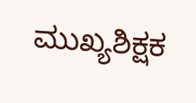ಮುಖ್ಯಶಿಕ್ಷಕ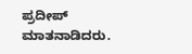ಪ್ರದೀಪ್ ಮಾತನಾಡಿದರು.